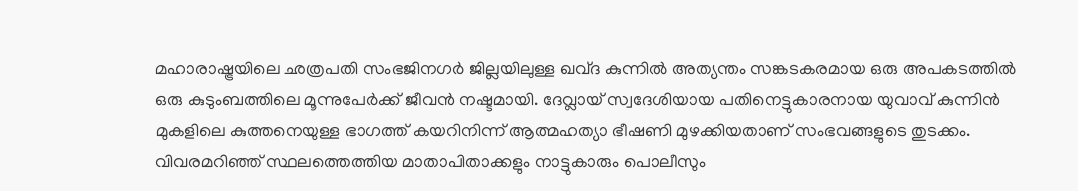മഹാരാഷ്ട്രയിലെ ഛത്രപതി സംഭജിനഗർ ജില്ലയിലുള്ള ഖവ്ദ കുന്നിൽ അത്യന്തം സങ്കടകരമായ ഒരു അപകടത്തിൽ ഒരു കുടുംബത്തിലെ മൂന്നുപേർക്ക് ജീവൻ നഷ്ടമായി. ദേവ്ലായ് സ്വദേശിയായ പതിനെട്ടുകാരനായ യുവാവ് കുന്നിൻ മുകളിലെ കുത്തനെയുള്ള ഭാഗത്ത് കയറിനിന്ന് ആത്മഹത്യാ ഭീഷണി മുഴക്കിയതാണ് സംഭവങ്ങളുടെ തുടക്കം. വിവരമറിഞ്ഞ് സ്ഥലത്തെത്തിയ മാതാപിതാക്കളും നാട്ടുകാരും പൊലീസും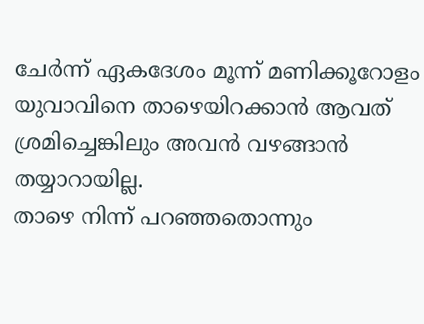ചേർന്ന് ഏകദേശം മൂന്ന് മണിക്കൂറോളം യുവാവിനെ താഴെയിറക്കാൻ ആവത് ശ്രമിച്ചെങ്കിലും അവൻ വഴങ്ങാൻ തയ്യാറായില്ല.
താഴെ നിന്ന് പറഞ്ഞതൊന്നും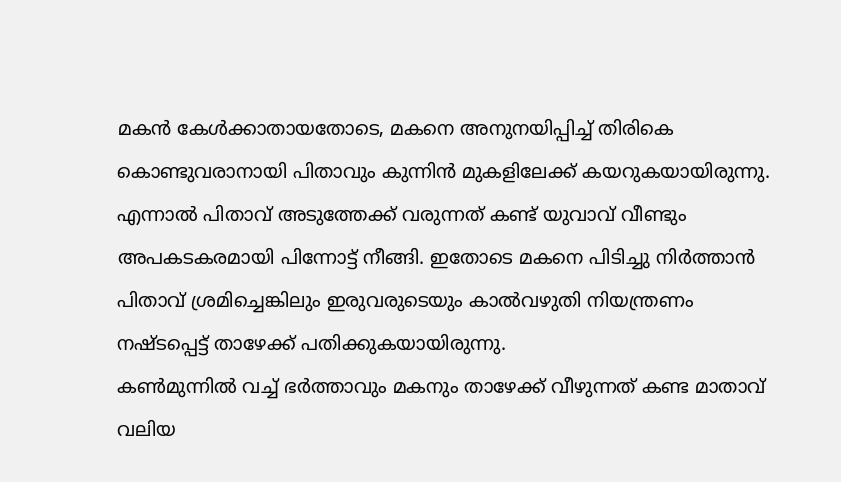മകൻ കേൾക്കാതായതോടെ, മകനെ അനുനയിപ്പിച്ച് തിരികെ കൊണ്ടുവരാനായി പിതാവും കുന്നിൻ മുകളിലേക്ക് കയറുകയായിരുന്നു. എന്നാൽ പിതാവ് അടുത്തേക്ക് വരുന്നത് കണ്ട് യുവാവ് വീണ്ടും അപകടകരമായി പിന്നോട്ട് നീങ്ങി. ഇതോടെ മകനെ പിടിച്ചു നിർത്താൻ പിതാവ് ശ്രമിച്ചെങ്കിലും ഇരുവരുടെയും കാൽവഴുതി നിയന്ത്രണം നഷ്ടപ്പെട്ട് താഴേക്ക് പതിക്കുകയായിരുന്നു.
കൺമുന്നിൽ വച്ച് ഭർത്താവും മകനും താഴേക്ക് വീഴുന്നത് കണ്ട മാതാവ് വലിയ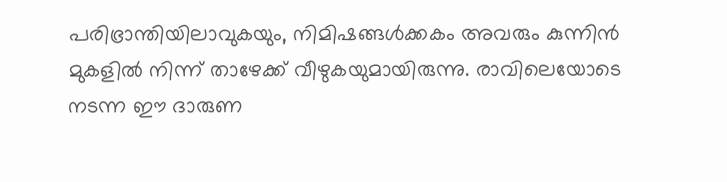പരിഭ്രാന്തിയിലാവുകയും, നിമിഷങ്ങൾക്കകം അവരും കുന്നിൻ മുകളിൽ നിന്ന് താഴേക്ക് വീഴുകയുമായിരുന്നു. രാവിലെയോടെ നടന്ന ഈ ദാരുണ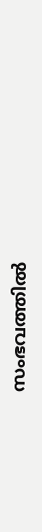സംഭവത്തിൽ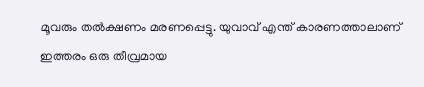മൂവരും തൽക്ഷണം മരണപ്പെട്ടു. യുവാവ് എന്ത് കാരണത്താലാണ് ഇത്തരം ഒരു തീവ്രമായ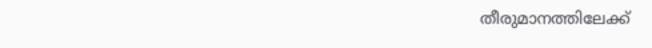തീരുമാനത്തിലേക്ക്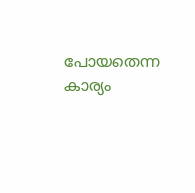പോയതെന്ന കാര്യം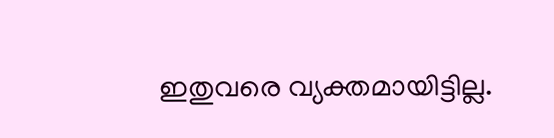ഇതുവരെ വ്യക്തമായിട്ടില്ല.